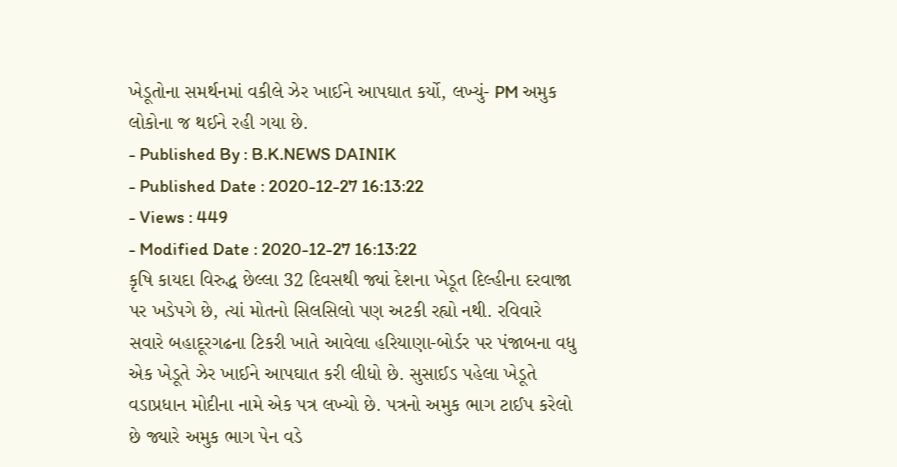ખેડૂતોના સમર્થનમાં વકીલે ઝેર ખાઈને આપઘાત કર્યો, લખ્યું- PM અમુક લોકોના જ થઈને રહી ગયા છે.
- Published By : B.K.NEWS DAINIK
- Published Date : 2020-12-27 16:13:22
- Views : 449
- Modified Date : 2020-12-27 16:13:22
કૃષિ કાયદા વિરુદ્ધ છેલ્લા 32 દિવસથી જ્યાં દેશના ખેડૂત દિલ્હીના દરવાજા પર ખડેપગે છે, ત્યાં મોતનો સિલસિલો પણ અટકી રહ્યો નથી. રવિવારે સવારે બહાદૂરગઢના ટિકરી ખાતે આવેલા હરિયાણા-બોર્ડર પર પંજાબના વધુ એક ખેડૂતે ઝેર ખાઈને આપઘાત કરી લીધો છે. સુસાઈડ પહેલા ખેડૂતે વડાપ્રધાન મોદીના નામે એક પત્ર લખ્યો છે. પત્રનો અમુક ભાગ ટાઈપ કરેલો છે જ્યારે અમુક ભાગ પેન વડે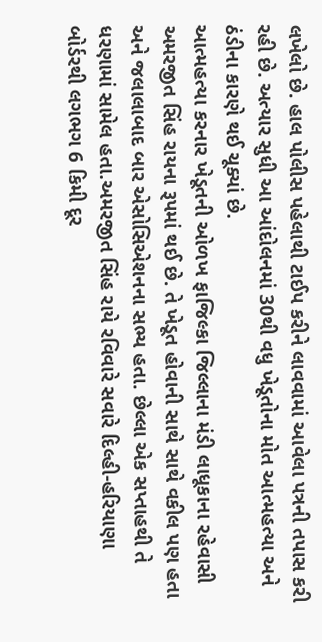લખેલો છે. હાલ પોલીસ પહેલાથી ટાઈપ કરીને લાવવામાં આવેલા પત્રની તપાસ કરી રહી છે. અત્યાર સુધી આ આંદોલનમાં 30થી વધુ ખેડૂતોના મોત આત્મહત્યા અને ઠંડીના કારણે થઈ ચૂક્યાં છે.
આત્મહત્યા કરનાર ખેડૂતની ઓળખ ફાજિલ્કા જિલ્લાના મંડી લાધૂકાના રહેવાસી અમરજીત સિંહ રાયના રૂપમાં થઈ છે. તે ખેડૂત હોવાની સાથે સાથે વકીલ પણ હતા અને જલાલાબાદ બાર એસોસિએશનના સભ્ય હતા. છેલ્લા એક સપ્તાહથી તે ધરણામાં સામેલ હતા.અમરજીત સિંહ રાયે રવિવારે સવારે દિલ્હી-હરિયાણા બોર્ડરથી લગભગ 6 કિમી દૂર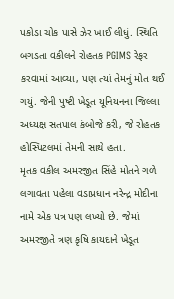પકોડા ચોક પાસે ઝેર ખાઈ લીધું. સ્થિતિ બગડતા વકીલને રોહતક PGIMS રેફર કરવામાં આવ્યા, પણ ત્યાં તેમનું મોત થઈ ગયું. જેની પુષ્ટી ખેડૂત યૂનિયનના જિલ્લા અધ્યક્ષ સતપાલ કંબોજે કરી, જે રોહતક હોસ્પિટલમાં તેમની સાથે હતા.
મૃતક વકીલ અમરજીત સિંહે મોતને ગળે લગાવતા પહેલા વડાપ્રધાન નરેન્દ્ર મોદીના નામે એક પત્ર પણ લખ્યો છે. જેમાં અમરજીતે ત્રણ કૃષિ કાયદાને ખેડૂત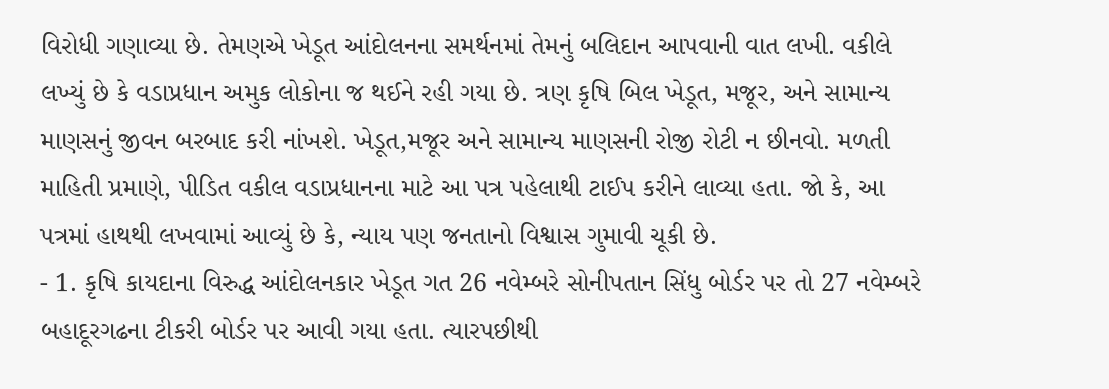વિરોધી ગણાવ્યા છે. તેમણએ ખેડૂત આંદોલનના સમર્થનમાં તેમનું બલિદાન આપવાની વાત લખી. વકીલે લખ્યું છે કે વડાપ્રધાન અમુક લોકોના જ થઈને રહી ગયા છે. ત્રણ કૃષિ બિલ ખેડૂત, મજૂર, અને સામાન્ય માણસનું જીવન બરબાદ કરી નાંખશે. ખેડૂત,મજૂર અને સામાન્ય માણસની રોજી રોટી ન છીનવો. મળતી માહિતી પ્રમાણે, પીડિત વકીલ વડાપ્રધાનના માટે આ પત્ર પહેલાથી ટાઈપ કરીને લાવ્યા હતા. જો કે, આ પત્રમાં હાથથી લખવામાં આવ્યું છે કે, ન્યાય પણ જનતાનો વિશ્વાસ ગુમાવી ચૂકી છે.
- 1. કૃષિ કાયદાના વિરુદ્ધ આંદોલનકાર ખેડૂત ગત 26 નવેમ્બરે સોનીપતાન સિંધુ બોર્ડર પર તો 27 નવેમ્બરે બહાદૂરગઢના ટીકરી બોર્ડર પર આવી ગયા હતા. ત્યારપછીથી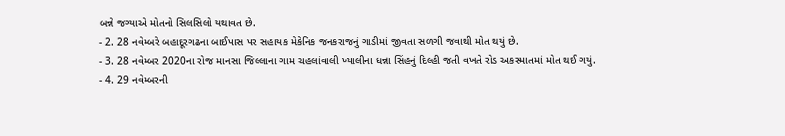બન્ને જગ્યાએ મોતનો સિલસિલો યથાવત છે.
- 2. 28 નવેમ્બરે બહાદૂરગઢના બાઈપાસ પર સહાયક મેકેનિક જનકરાજનું ગાડીમાં જીવતા સળગી જવાથી મોત થયું છે.
- 3. 28 નવેમ્બર 2020ના રોજ માનસા જિલ્લાના ગામ ચહલાંવાલી ખ્યાલીના ધન્ના સિંહનું દિલ્હી જતી વખતે રોડ અકસ્માતમાં મોત થઈ ગયું.
- 4. 29 નવેમ્બરની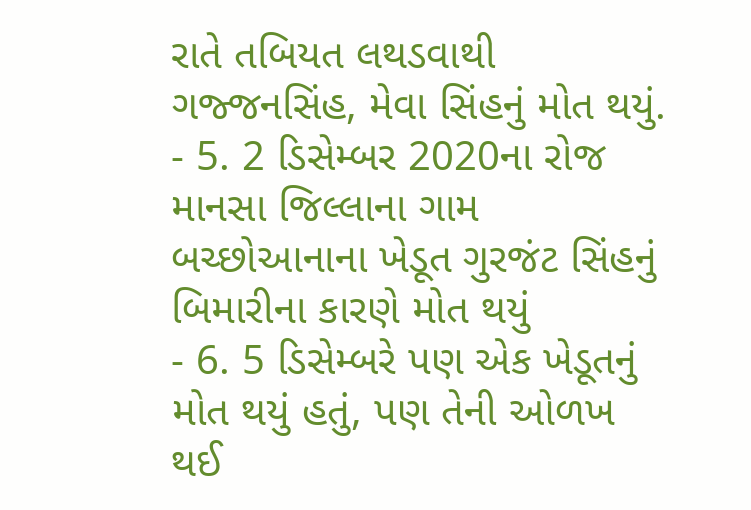રાતે તબિયત લથડવાથી ગજ્જનસિંહ, મેવા સિંહનું મોત થયું.
- 5. 2 ડિસેમ્બર 2020ના રોજ માનસા જિલ્લાના ગામ બચ્છોઆનાના ખેડૂત ગુરજંટ સિંહનું બિમારીના કારણે મોત થયું
- 6. 5 ડિસેમ્બરે પણ એક ખેડૂતનું મોત થયું હતું, પણ તેની ઓળખ થઈ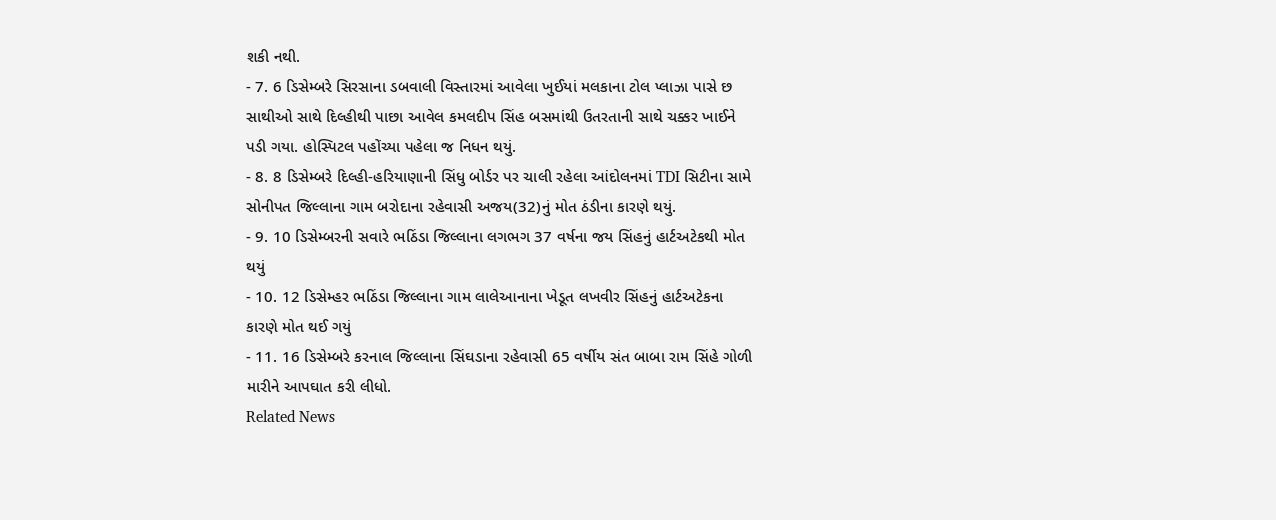શકી નથી.
- 7. 6 ડિસેમ્બરે સિરસાના ડબવાલી વિસ્તારમાં આવેલા ખુઈયાં મલકાના ટોલ પ્લાઝા પાસે છ સાથીઓ સાથે દિલ્હીથી પાછા આવેલ કમલદીપ સિંહ બસમાંથી ઉતરતાની સાથે ચક્કર ખાઈને પડી ગયા. હોસ્પિટલ પહોંચ્યા પહેલા જ નિધન થયું.
- 8. 8 ડિસેમ્બરે દિલ્હી-હરિયાણાની સિંધુ બોર્ડર પર ચાલી રહેલા આંદોલનમાં TDI સિટીના સામે સોનીપત જિલ્લાના ગામ બરોદાના રહેવાસી અજય(32)નું મોત ઠંડીના કારણે થયું.
- 9. 10 ડિસેમ્બરની સવારે ભઠિંડા જિલ્લાના લગભગ 37 વર્ષના જય સિંહનું હાર્ટઅટેકથી મોત થયું
- 10. 12 ડિસેમ્હર ભઠિંડા જિલ્લાના ગામ લાલેઆનાના ખેડૂત લખવીર સિંહનું હાર્ટઅટેકના કારણે મોત થઈ ગયું
- 11. 16 ડિસેમ્બરે કરનાલ જિલ્લાના સિંઘડાના રહેવાસી 65 વર્ષીય સંત બાબા રામ સિંહે ગોળી મારીને આપઘાત કરી લીધો.
Related News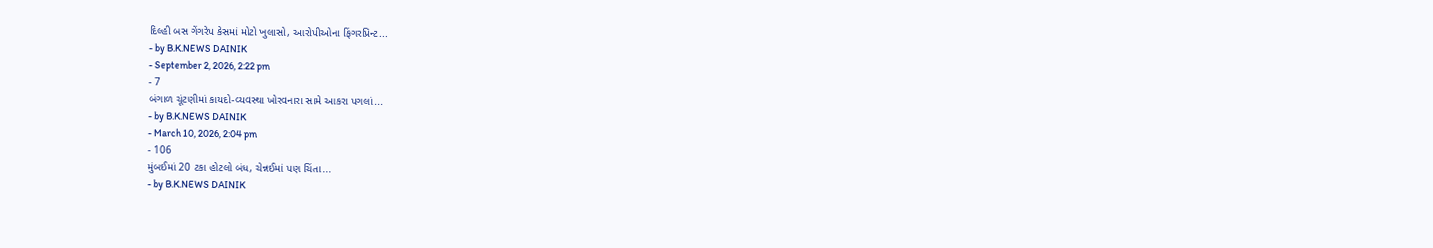દિલ્હી બસ ગેંગરેપ કેસમાં મોટો ખુલાસો, આરોપીઓના ફિંગરપ્રિન્ટ...
- by B.K.NEWS DAINIK
- September 2, 2026, 2:22 pm
- 7
બંગાળ ચૂંટણીમાં કાયદો-વ્યવસ્થા ખોરવનારા સામે આકરા પગલાં...
- by B.K.NEWS DAINIK
- March 10, 2026, 2:04 pm
- 106
મુંબઈમાં 20 ટકા હોટલો બંધ, ચેન્નઈમાં પણ ચિંતા...
- by B.K.NEWS DAINIK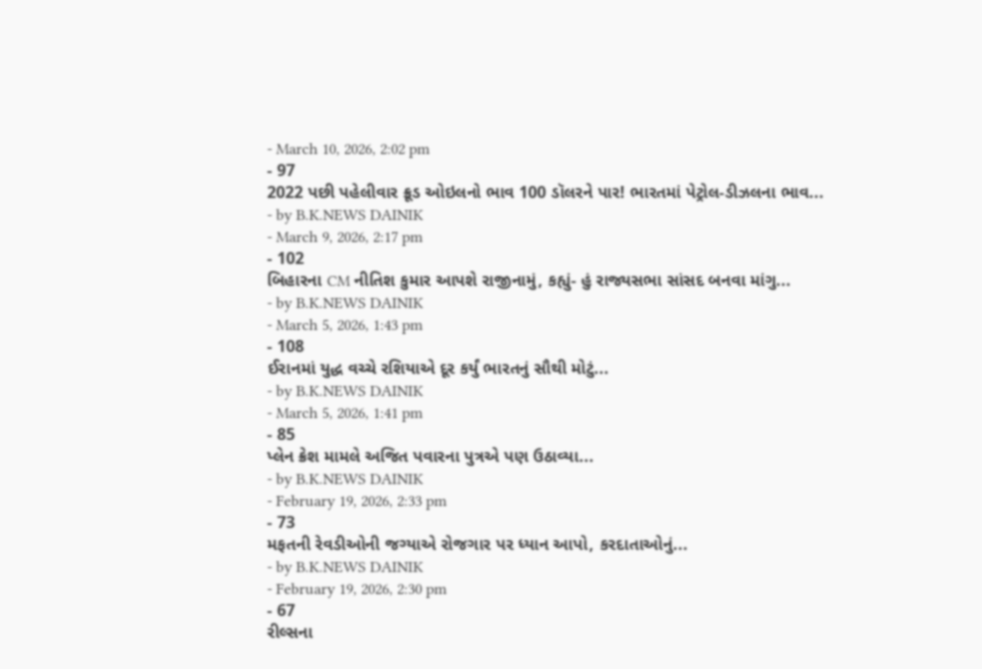- March 10, 2026, 2:02 pm
- 97
2022 પછી પહેલીવાર ક્રૂડ ઓઇલનો ભાવ 100 ડૉલરને પાર! ભારતમાં પેટ્રોલ-ડીઝલના ભાવ...
- by B.K.NEWS DAINIK
- March 9, 2026, 2:17 pm
- 102
બિહારના CM નીતિશ કુમાર આપશે રાજીનામું, કહ્યું- હું રાજ્યસભા સાંસદ બનવા માંગુ...
- by B.K.NEWS DAINIK
- March 5, 2026, 1:43 pm
- 108
ઈરાનમાં યુદ્ધ વચ્ચે રશિયાએ દૂર કર્યું ભારતનું સૌથી મોટું...
- by B.K.NEWS DAINIK
- March 5, 2026, 1:41 pm
- 85
પ્લેન ક્રેશ મામલે અજિત પવારના પુત્રએ પણ ઉઠાવ્યા...
- by B.K.NEWS DAINIK
- February 19, 2026, 2:33 pm
- 73
મફતની રેવડીઓની જગ્યાએ રોજગાર પર ધ્યાન આપો, કરદાતાઓનું...
- by B.K.NEWS DAINIK
- February 19, 2026, 2:30 pm
- 67
રીલ્સના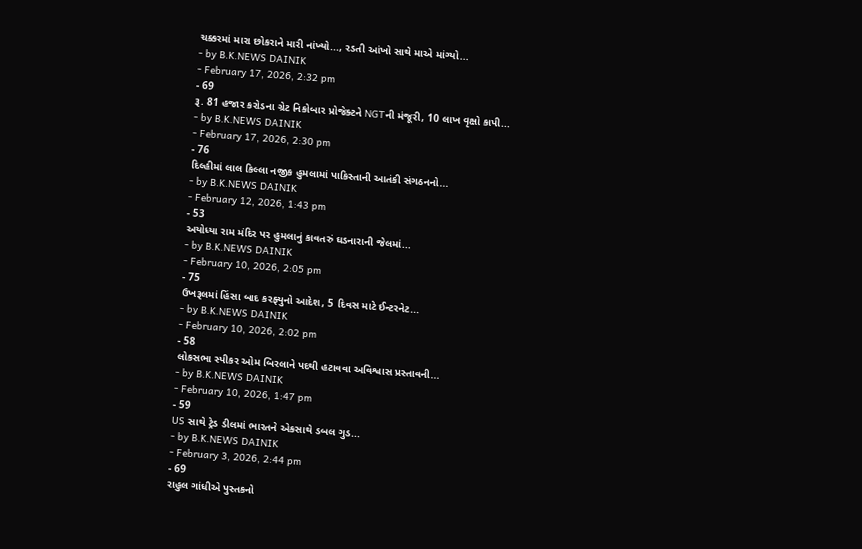ચક્કરમાં મારા છોકરાને મારી નાંખ્યો..., રડતી આંખો સાથે માએ માંગ્યો...
- by B.K.NEWS DAINIK
- February 17, 2026, 2:32 pm
- 69
રૂ. 81 હજાર કરોડના ગ્રેટ નિકોબાર પ્રોજેક્ટને NGTની મંજૂરી, 10 લાખ વૃક્ષો કાપી...
- by B.K.NEWS DAINIK
- February 17, 2026, 2:30 pm
- 76
દિલ્હીમાં લાલ કિલ્લા નજીક હુમલામાં પાકિસ્તાની આતંકી સંગઠનનો...
- by B.K.NEWS DAINIK
- February 12, 2026, 1:43 pm
- 53
અયોધ્યા રામ મંદિર પર હુમલાનું કાવતરું ઘડનારાની જેલમાં...
- by B.K.NEWS DAINIK
- February 10, 2026, 2:05 pm
- 75
ઉખરૂલમાં હિંસા બાદ કરફ્યુનો આદેશ, 5 દિવસ માટે ઈન્ટરનેટ...
- by B.K.NEWS DAINIK
- February 10, 2026, 2:02 pm
- 58
લોકસભા સ્પીકર ઓમ બિરલાને પદથી હટાવવા અવિશ્વાસ પ્રસ્તાવની...
- by B.K.NEWS DAINIK
- February 10, 2026, 1:47 pm
- 59
US સાથે ટ્રેડ ડીલમાં ભારતને એકસાથે ડબલ ગુડ...
- by B.K.NEWS DAINIK
- February 3, 2026, 2:44 pm
- 69
રાહુલ ગાંધીએ પુસ્તકનો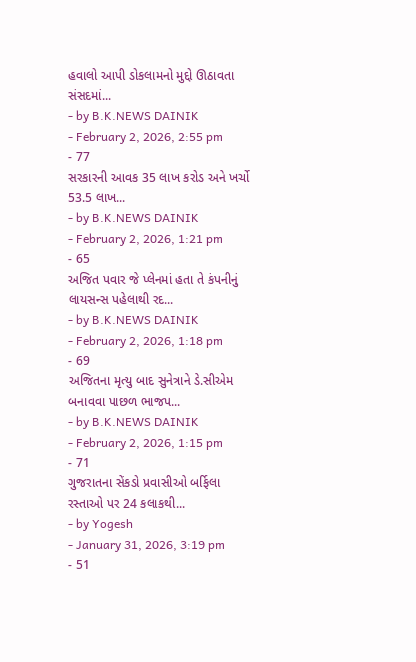હવાલો આપી ડોકલામનો મુદ્દો ઊઠાવતા સંસદમાં...
- by B.K.NEWS DAINIK
- February 2, 2026, 2:55 pm
- 77
સરકારની આવક 35 લાખ કરોડ અને ખર્ચો 53.5 લાખ...
- by B.K.NEWS DAINIK
- February 2, 2026, 1:21 pm
- 65
અજિત પવાર જે પ્લેનમાં હતા તે કંપનીનું લાયસન્સ પહેલાથી રદ...
- by B.K.NEWS DAINIK
- February 2, 2026, 1:18 pm
- 69
અજિતના મૃત્યુ બાદ સુનેત્રાને ડે.સીએમ બનાવવા પાછળ ભાજપ...
- by B.K.NEWS DAINIK
- February 2, 2026, 1:15 pm
- 71
ગુજરાતના સેંકડો પ્રવાસીઓ બર્ફિલા રસ્તાઓ પર 24 કલાકથી...
- by Yogesh
- January 31, 2026, 3:19 pm
- 51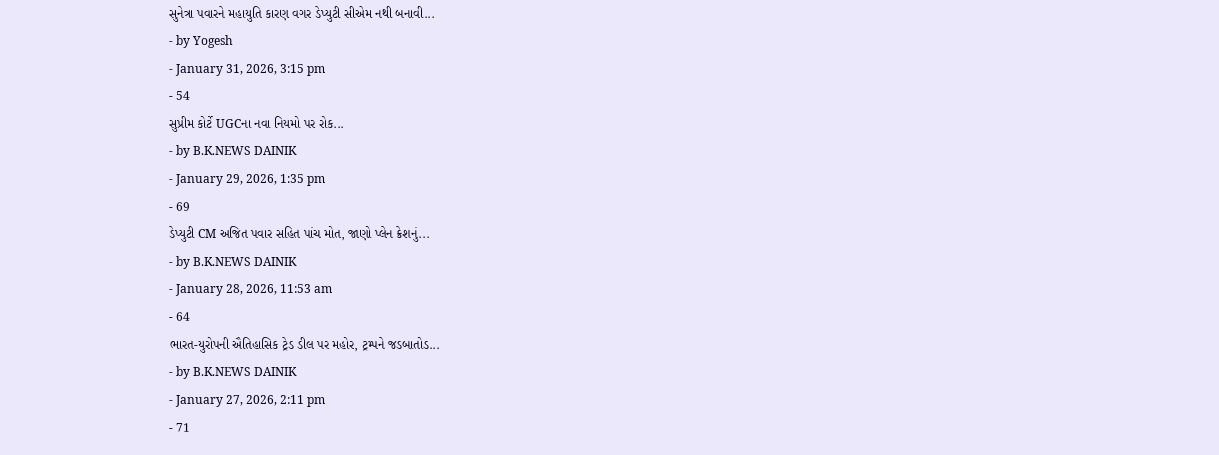સુનેત્રા પવારને મહાયુતિ કારણ વગર ડેપ્યુટી સીએમ નથી બનાવી...
- by Yogesh
- January 31, 2026, 3:15 pm
- 54
સુપ્રીમ કોર્ટે UGCના નવા નિયમો પર રોક...
- by B.K.NEWS DAINIK
- January 29, 2026, 1:35 pm
- 69
ડેપ્યુટી CM અજિત પવાર સહિત પાંચ મોત, જાણો પ્લેન ક્રેશનું...
- by B.K.NEWS DAINIK
- January 28, 2026, 11:53 am
- 64
ભારત-યુરોપની ઐતિહાસિક ટ્રેડ ડીલ પર મહોર, ટ્રમ્પને જડબાતોડ...
- by B.K.NEWS DAINIK
- January 27, 2026, 2:11 pm
- 71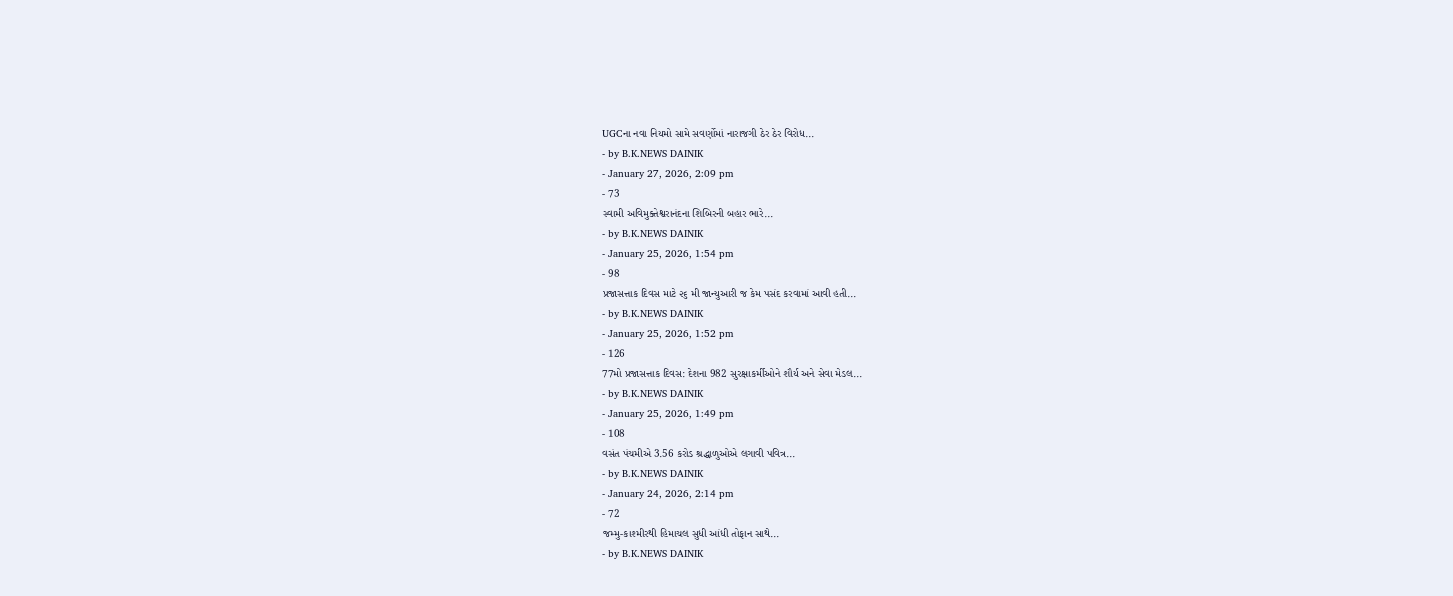UGCના નવા નિયમો સામે સવર્ણોમાં નારાજગી ઠેર ઠેર વિરોધ...
- by B.K.NEWS DAINIK
- January 27, 2026, 2:09 pm
- 73
સ્વામી અવિમુક્તેશ્વરાનંદના શિબિરની બહાર ભારે...
- by B.K.NEWS DAINIK
- January 25, 2026, 1:54 pm
- 98
પ્રજાસત્તાક દિવસ માટે ૨૬ મી જાન્યુઆરી જ કેમ પસંદ કરવામાં આવી હતી...
- by B.K.NEWS DAINIK
- January 25, 2026, 1:52 pm
- 126
77મો પ્રજાસત્તાક દિવસ: દેશના 982 સુરક્ષાકર્મીઓને શૌર્ય અને સેવા મેડલ...
- by B.K.NEWS DAINIK
- January 25, 2026, 1:49 pm
- 108
વસંત પંચમીએ 3.56 કરોડ શ્રદ્ધાળુઓએ લગાવી પવિત્ર...
- by B.K.NEWS DAINIK
- January 24, 2026, 2:14 pm
- 72
જમ્મુ-કાશ્મીરથી હિમાચલ સુધી આંધી તોફાન સાથે...
- by B.K.NEWS DAINIK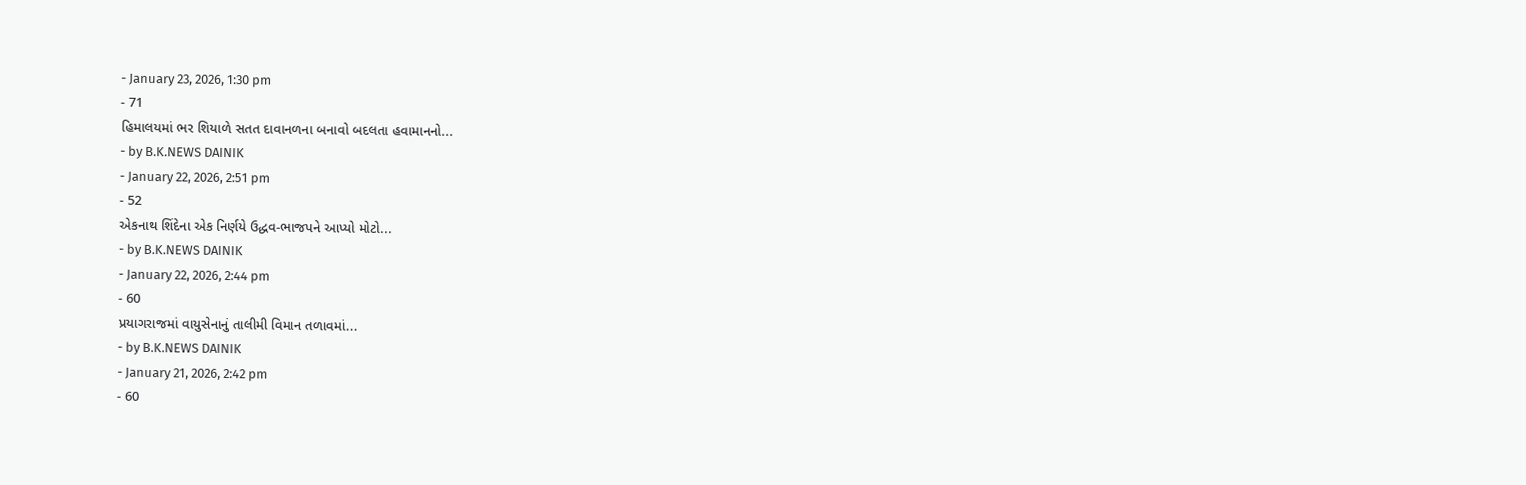- January 23, 2026, 1:30 pm
- 71
હિમાલયમાં ભર શિયાળે સતત દાવાનળના બનાવો બદલતા હવામાનનો...
- by B.K.NEWS DAINIK
- January 22, 2026, 2:51 pm
- 52
એકનાથ શિંદેના એક નિર્ણયે ઉદ્ધવ-ભાજપને આપ્યો મોટો...
- by B.K.NEWS DAINIK
- January 22, 2026, 2:44 pm
- 60
પ્રયાગરાજમાં વાયુસેનાનું તાલીમી વિમાન તળાવમાં...
- by B.K.NEWS DAINIK
- January 21, 2026, 2:42 pm
- 60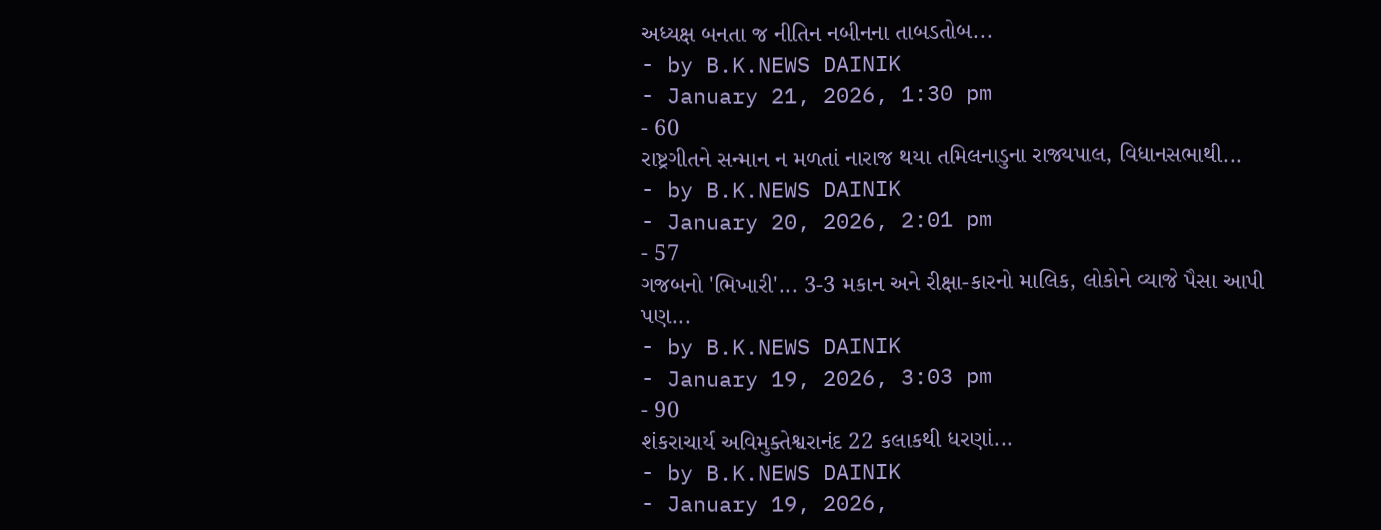અધ્યક્ષ બનતા જ નીતિન નબીનના તાબડતોબ...
- by B.K.NEWS DAINIK
- January 21, 2026, 1:30 pm
- 60
રાષ્ટ્રગીતને સન્માન ન મળતાં નારાજ થયા તમિલનાડુના રાજ્યપાલ, વિધાનસભાથી...
- by B.K.NEWS DAINIK
- January 20, 2026, 2:01 pm
- 57
ગજબનો 'ભિખારી'... 3-3 મકાન અને રીક્ષા-કારનો માલિક, લોકોને વ્યાજે પૈસા આપી પણ...
- by B.K.NEWS DAINIK
- January 19, 2026, 3:03 pm
- 90
શંકરાચાર્ય અવિમુક્તેશ્વરાનંદ 22 કલાકથી ધરણાં...
- by B.K.NEWS DAINIK
- January 19, 2026,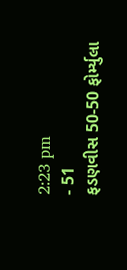2:23 pm
- 51
ફડણવીસ 50-50 ફોર્મ્યુલા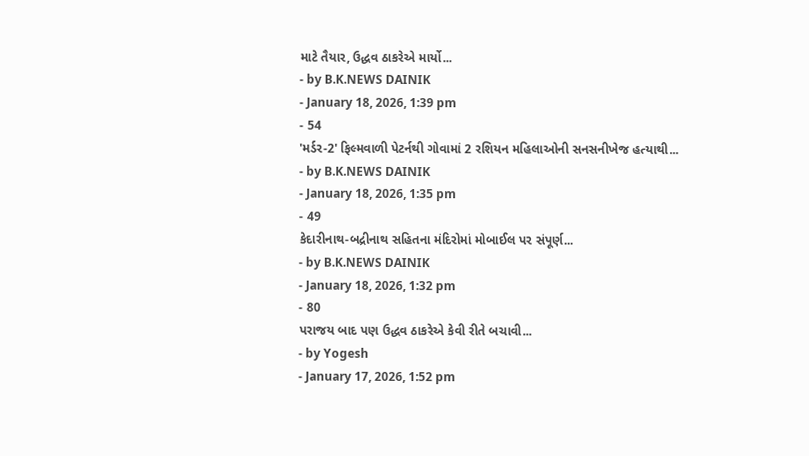માટે તૈયાર, ઉદ્ધવ ઠાકરેએ માર્યો...
- by B.K.NEWS DAINIK
- January 18, 2026, 1:39 pm
- 54
'મર્ડર-2' ફિલ્મવાળી પેટર્નથી ગોવામાં 2 રશિયન મહિલાઓની સનસનીખેજ હત્યાથી...
- by B.K.NEWS DAINIK
- January 18, 2026, 1:35 pm
- 49
કેદારીનાથ-બદ્રીનાથ સહિતના મંદિરોમાં મોબાઈલ પર સંપૂર્ણ...
- by B.K.NEWS DAINIK
- January 18, 2026, 1:32 pm
- 80
પરાજય બાદ પણ ઉદ્ધવ ઠાકરેએ કેવી રીતે બચાવી...
- by Yogesh
- January 17, 2026, 1:52 pm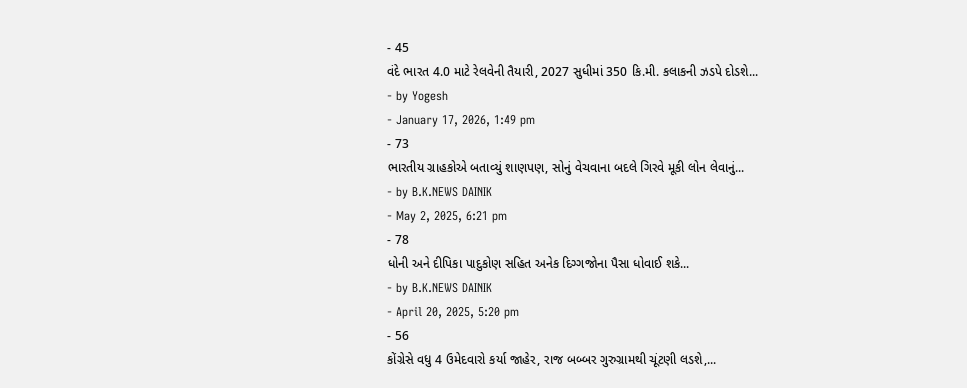- 45
વંદે ભારત 4.0 માટે રેલવેની તૈયારી, 2027 સુધીમાં 350 કિ.મી. કલાકની ઝડપે દોડશે...
- by Yogesh
- January 17, 2026, 1:49 pm
- 73
ભારતીય ગ્રાહકોએ બતાવ્યું શાણપણ, સોનું વેચવાના બદલે ગિરવે મૂકી લોન લેવાનું...
- by B.K.NEWS DAINIK
- May 2, 2025, 6:21 pm
- 78
ધોની અને દીપિકા પાદુકોણ સહિત અનેક દિગ્ગજોના પૈસા ધોવાઈ શકે...
- by B.K.NEWS DAINIK
- April 20, 2025, 5:20 pm
- 56
કોંગ્રેસે વધુ 4 ઉમેદવારો કર્યા જાહેર, રાજ બબ્બર ગુરુગ્રામથી ચૂંટણી લડશે,...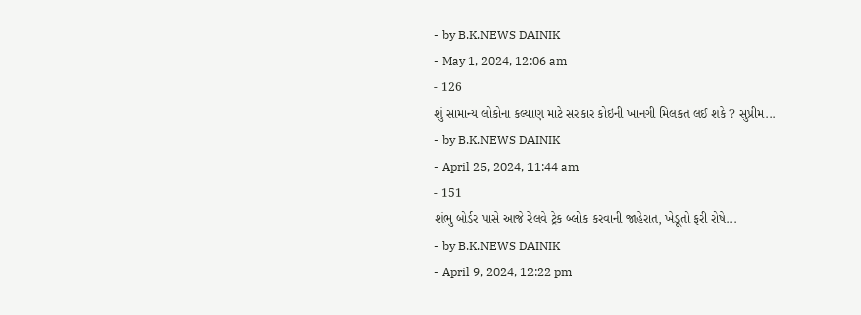- by B.K.NEWS DAINIK
- May 1, 2024, 12:06 am
- 126
શું સામાન્ય લોકોના કલ્યાણ માટે સરકાર કોઇની ખાનગી મિલકત લઈ શકે ? સુપ્રીમ...
- by B.K.NEWS DAINIK
- April 25, 2024, 11:44 am
- 151
શંભુ બોર્ડર પાસે આજે રેલવે ટ્રેક બ્લોક કરવાની જાહેરાત, ખેડૂતો ફરી રોષે...
- by B.K.NEWS DAINIK
- April 9, 2024, 12:22 pm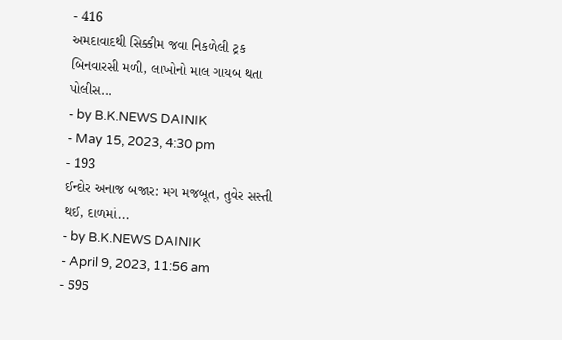- 416
અમદાવાદથી સિક્કીમ જવા નિકળેલી ટ્રક બિનવારસી મળી, લાખોનો માલ ગાયબ થતા પોલીસ...
- by B.K.NEWS DAINIK
- May 15, 2023, 4:30 pm
- 193
ઈન્દોર અનાજ બજાર: મગ મજબૂત, તુવેર સસ્તી થઈ, દાળમાં...
- by B.K.NEWS DAINIK
- April 9, 2023, 11:56 am
- 595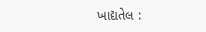ખાદ્યતેલ :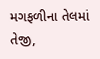મગફળીના તેલમાં તેજી,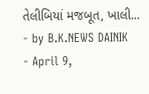તેલીબિયાં મજબૂત, ખાલી...
- by B.K.NEWS DAINIK
- April 9,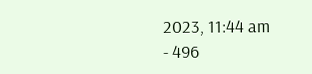2023, 11:44 am
- 496